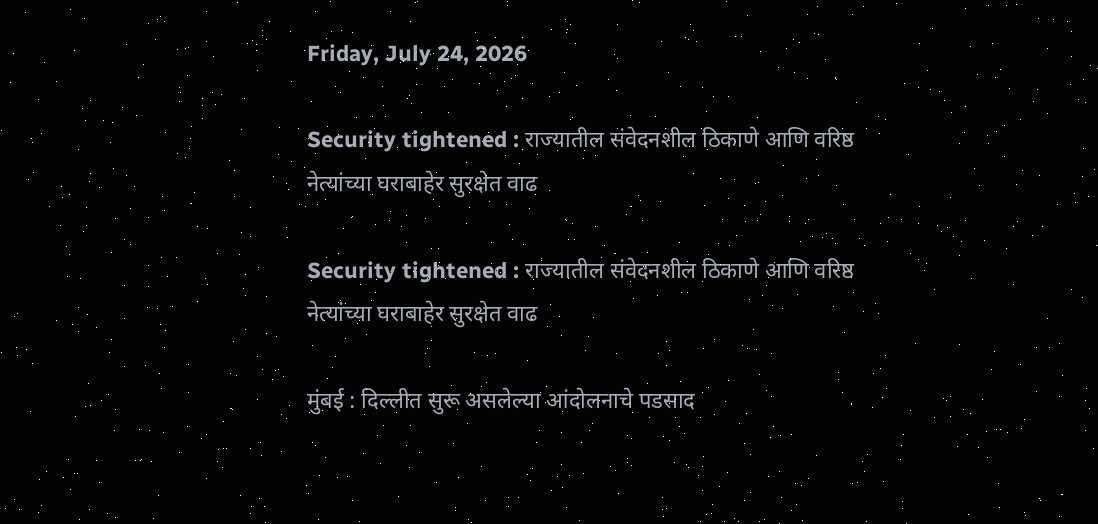Friday, July 24, 2026

Security tightened : राज्यातील संवेदनशील ठिकाणे आणि वरिष्ठ नेत्यांच्या घराबाहेर सुरक्षेत वाढ

Security tightened : राज्यातील संवेदनशील ठिकाणे आणि वरिष्ठ नेत्यांच्या घराबाहेर सुरक्षेत वाढ

मुंबई : दिल्लीत सुरू असलेल्या आंदोलनाचे पडसाद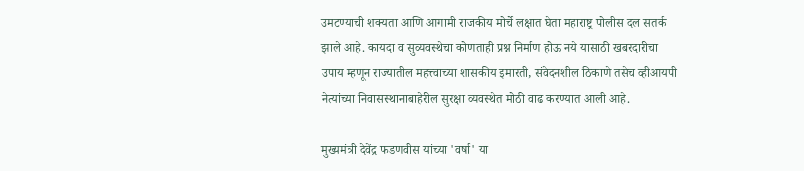उमटण्याची शक्यता आणि आगामी राजकीय मोर्चे लक्षात घेता महाराष्ट्र पोलीस दल सतर्क झाले आहे. कायदा व सुव्यवस्थेचा कोणताही प्रश्न निर्माण होऊ नये यासाठी खबरदारीचा उपाय म्हणून राज्यातील महत्त्वाच्या शासकीय इमारती, संवेदनशील ठिकाणे तसेच व्हीआयपी नेत्यांच्या निवासस्थानाबाहेरील सुरक्षा व्यवस्थेत मोठी वाढ करण्यात आली आहे.

मुख्यमंत्री देवेंद्र फडणवीस यांच्या 'वर्षा' या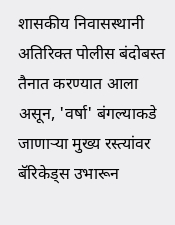शासकीय निवासस्थानी अतिरिक्त पोलीस बंदोबस्त तैनात करण्यात आला असून, 'वर्षा' बंगल्याकडे जाणाऱ्या मुख्य रस्त्यांवर बॅरिकेड्स उभारून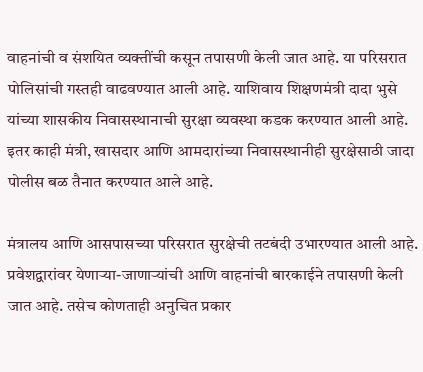वाहनांची व संशयित व्यक्तींची कसून तपासणी केली जात आहे. या परिसरात पोलिसांची गस्तही वाढवण्यात आली आहे. याशिवाय शिक्षणमंत्री दादा भुसे यांच्या शासकीय निवासस्थानाची सुरक्षा व्यवस्था कडक करण्यात आली आहे. इतर काही मंत्री, खासदार आणि आमदारांच्या निवासस्थानीही सुरक्षेसाठी जादा पोलीस बळ तैनात करण्यात आले आहे.

मंत्रालय आणि आसपासच्या परिसरात सुरक्षेची तटबंदी उभारण्यात आली आहे. प्रवेशद्वारांवर येणाऱ्या-जाणाऱ्यांची आणि वाहनांची बारकाईने तपासणी केली जात आहे. तसेच कोणताही अनुचित प्रकार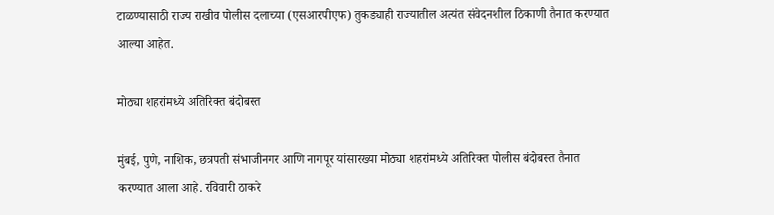टाळण्यासाठी राज्य राखीव पोलीस दलाच्या (एसआरपीएफ) तुकड्याही राज्यातील अत्यंत संवेदनशील ठिकाणी तैनात करण्यात आल्या आहेत.

मोठ्या शहरांमध्ये अतिरिक्त बंदोबस्त

मुंबई, पुणे, नाशिक, छत्रपती संभाजीनगर आणि नागपूर यांसारख्या मोठ्या शहरांमध्ये अतिरिक्त पोलीस बंदोबस्त तैनात करण्यात आला आहे. रविवारी ठाकरे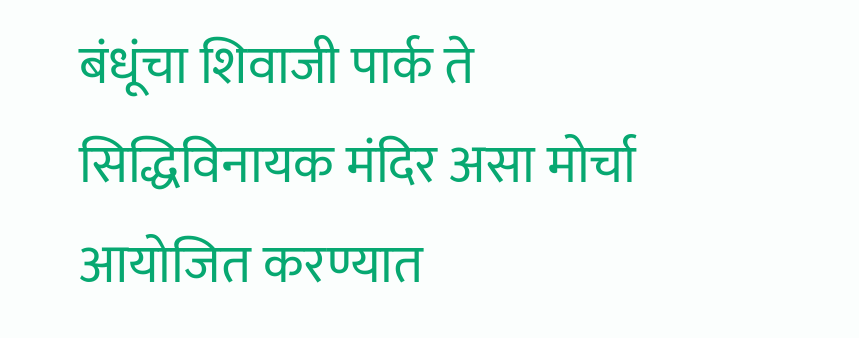बंधूंचा शिवाजी पार्क ते सिद्धिविनायक मंदिर असा मोर्चा आयोजित करण्यात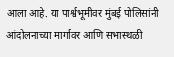आला आहे. या पार्श्वभूमीवर मुंबई पोलिसांनी आंदोलनाच्या मार्गावर आणि सभास्थळी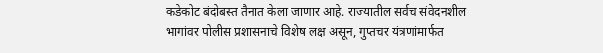कडेकोट बंदोबस्त तैनात केला जाणार आहे. राज्यातील सर्वच संवेदनशील भागांवर पोलीस प्रशासनाचे विशेष लक्ष असून, गुप्तचर यंत्रणांमार्फत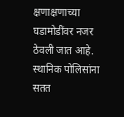क्षणाक्षणाच्या घडामोडींवर नजर ठेवली जात आहे. स्थानिक पोलिसांना सतत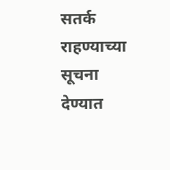सतर्क राहण्याच्या सूचना देण्यात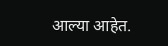आल्या आहेत.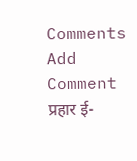Comments
Add Comment
प्रहार ई-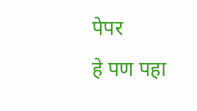पेपर
हे पण पहा